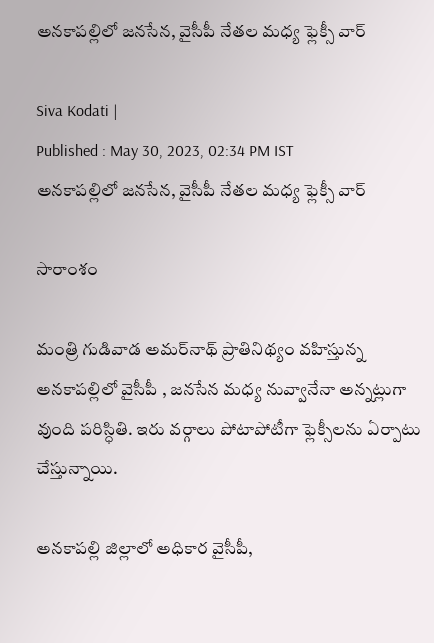అనకాపల్లిలో జనసేన, వైసీపీ నేతల మధ్య ఫ్లెక్సీ వార్

Siva Kodati |
Published : May 30, 2023, 02:34 PM IST
అనకాపల్లిలో జనసేన, వైసీపీ నేతల మధ్య ఫ్లెక్సీ వార్

సారాంశం

మంత్రి గుడివాడ అమర్‌నాథ్ ప్రాతినిథ్యం వహిస్తున్న అనకాపల్లిలో వైసీపీ , జనసేన మధ్య నువ్వానేనా అన్నట్లుగా వుంది పరిస్ధితి. ఇరు వర్గాలు పోటాపోటీగా ఫ్లెక్సీలను ఏర్పాటు చేస్తున్నాయి.

అనకాపల్లి జిల్లాలో అధికార వైసీపీ,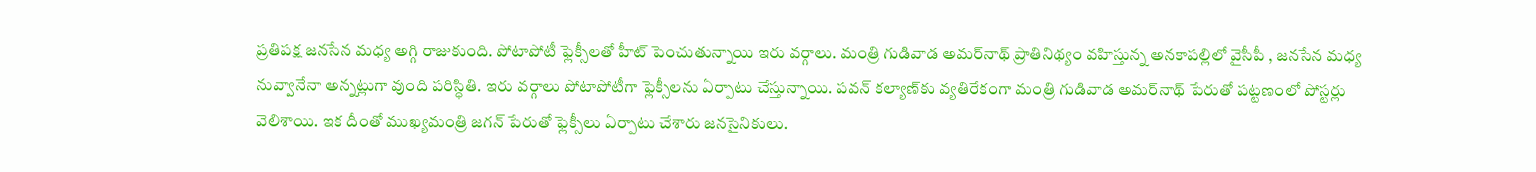ప్రతిపక్ష జనసేన మధ్య అగ్గి రాజుకుంది. పోటాపోటీ ఫ్లెక్సీలతో హీట్ పెంచుతున్నాయి ఇరు వర్గాలు. మంత్రి గుడివాడ అమర్‌నాథ్ ప్రాతినిథ్యం వహిస్తున్న అనకాపల్లిలో వైసీపీ , జనసేన మధ్య నువ్వానేనా అన్నట్లుగా వుంది పరిస్ధితి. ఇరు వర్గాలు పోటాపోటీగా ఫ్లెక్సీలను ఏర్పాటు చేస్తున్నాయి. పవన్ కల్యాణ్‌కు వ్యతిరేకంగా మంత్రి గుడివాడ అమర్‌నాథ్ పేరుతో పట్టణంలో పోస్టర్లు వెలిశాయి. ఇక దీంతో ముఖ్యమంత్రి జగన్ పేరుతో ఫ్లెక్సీలు ఏర్పాటు చేశారు జనసైనికులు.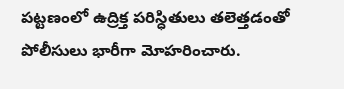పట్టణంలో ఉద్రిక్త పరిస్ధితులు తలెత్తడంతో పోలీసులు భారీగా మోహరించారు.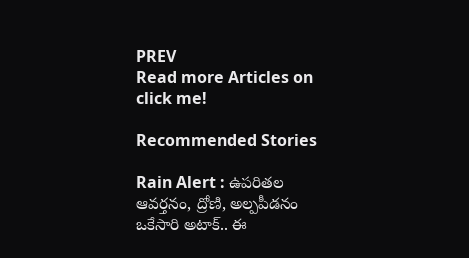PREV
Read more Articles on
click me!

Recommended Stories

Rain Alert : ఉపరితల ఆవర్తనం, ద్రోణి, అల్పపీడనం ఒకేసారి అటాక్.. ఈ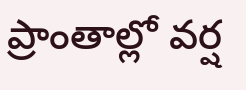ప్రాంతాల్లో వర్ష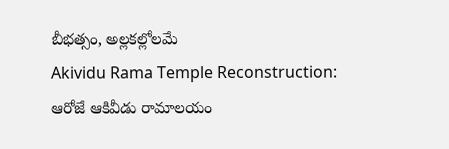బీభత్సం, అల్లకల్లోలమే
Akividu Rama Temple Reconstruction: ఆరోజే ఆకివీడు రామాలయం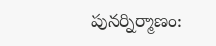పునర్నిర్మాణం: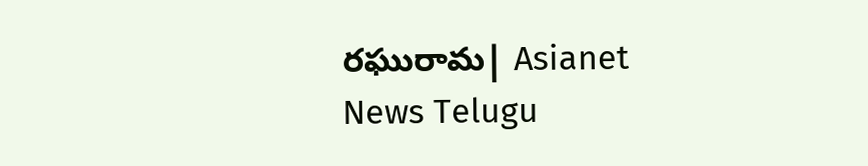రఘురామ| Asianet News Telugu